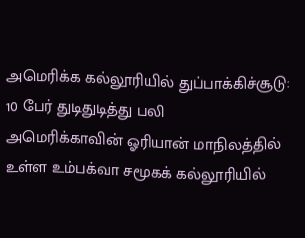அமெரிக்க கல்லூரியில் துப்பாக்கிச்சூடு: 10 பேர் துடிதுடித்து பலி
அமெரிக்காவின் ஓரியான் மாநிலத்தில் உள்ள உம்பக்வா சமூகக் கல்லூரியில்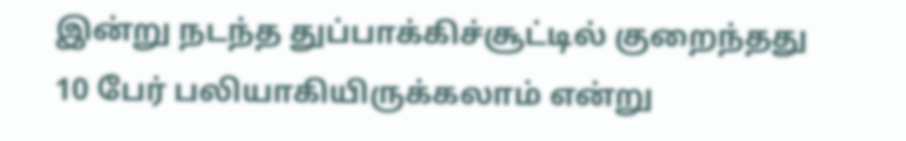இன்று நடந்த துப்பாக்கிச்சூட்டில் குறைந்தது 10 பேர் பலியாகியிருக்கலாம் என்று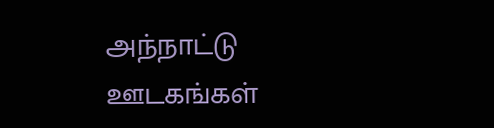அந்நாட்டு ஊடகங்கள்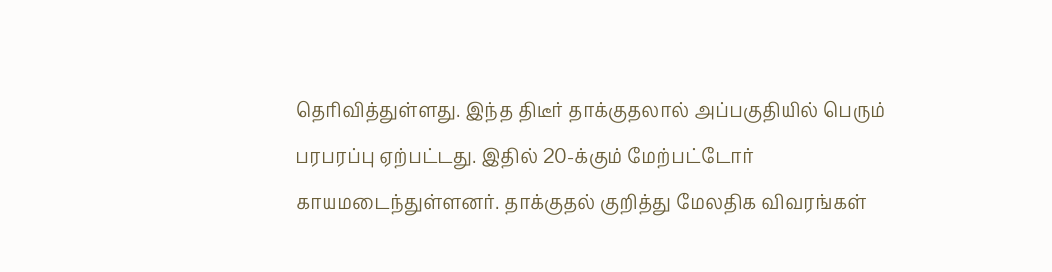தெரிவித்துள்ளது. இந்த திடீர் தாக்குதலால் அப்பகுதியில் பெரும் பரபரப்பு ஏற்பட்டது. இதில் 20-க்கும் மேற்பட்டோர் காயமடைந்துள்ளனர். தாக்குதல் குறித்து மேலதிக விவரங்கள்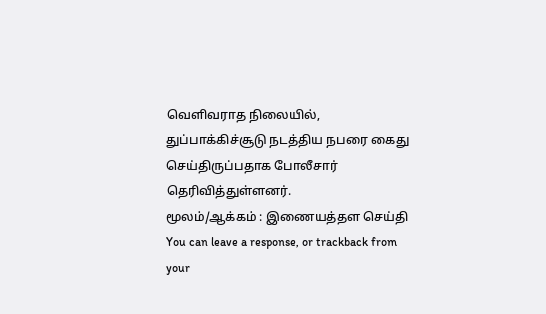வெளிவராத நிலையில், துப்பாக்கிச்சூடு நடத்திய நபரை கைது செய்திருப்பதாக போலீசார் தெரிவித்துள்ளனர்.
மூலம்/ஆக்கம் : இணையத்தள செய்தி
You can leave a response, or trackback from your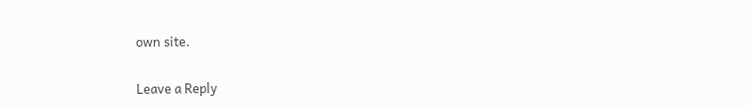own site.

Leave a Reply